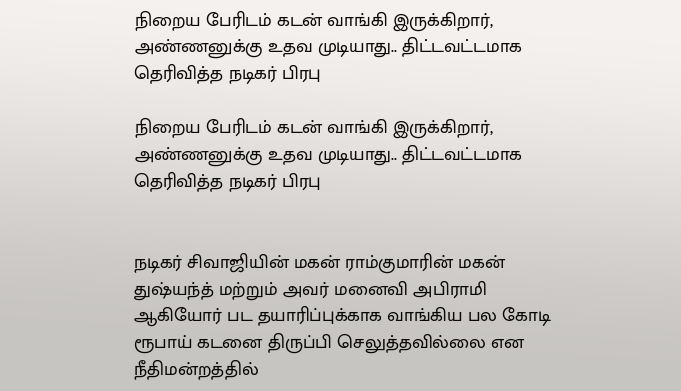நிறைய பேரிடம் கடன் வாங்கி இருக்கிறார், அண்ணனுக்கு உதவ முடியாது.. திட்டவட்டமாக தெரிவித்த நடிகர் பிரபு

நிறைய பேரிடம் கடன் வாங்கி இருக்கிறார், அண்ணனுக்கு உதவ முடியாது.. திட்டவட்டமாக தெரிவித்த நடிகர் பிரபு


நடிகர் சிவாஜியின் மகன் ராம்குமாரின் மகன் துஷ்யந்த் மற்றும் அவர் மனைவி அபிராமி ஆகியோர் பட தயாரிப்புக்காக வாங்கிய பல கோடி ரூபாய் கடனை திருப்பி செலுத்தவில்லை என நீதிமன்றத்தில்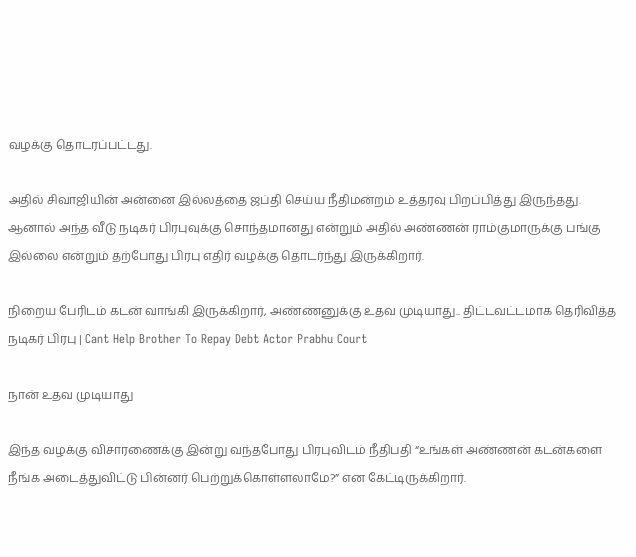வழக்கு தொடரப்பட்டது.

அதில் சிவாஜியின் அன்னை இல்லத்தை ஜப்தி செய்ய நீதிமன்றம் உத்தரவு பிறப்பித்து இருந்தது. ஆனால் அந்த வீடு நடிகர் பிரபுவுக்கு சொந்தமானது என்றும் அதில் அண்ணன் ராம்குமாருக்கு பங்கு இல்லை என்றும் தற்போது பிரபு எதிர் வழக்கு தொடர்ந்து இருக்கிறார்.

நிறைய பேரிடம் கடன் வாங்கி இருக்கிறார், அண்ணனுக்கு உதவ முடியாது.. திட்டவட்டமாக தெரிவித்த நடிகர் பிரபு | Cant Help Brother To Repay Debt Actor Prabhu Court

நான் உதவ முடியாது

இந்த வழக்கு விசாரணைக்கு இன்று வந்தபோது பிரபுவிடம் நீதிபதி “உங்கள் அண்ணன் கடன்களை நீங்க அடைத்துவிட்டு பின்னர் பெற்றுக்கொள்ளலாமே?” என கேட்டிருக்கிறார்.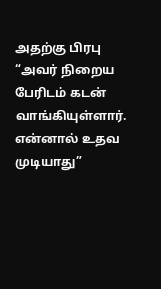அதற்கு பிரபு “அவர் நிறைய பேரிடம் கடன் வாங்கியுள்ளார். என்னால் உதவ முடியாது”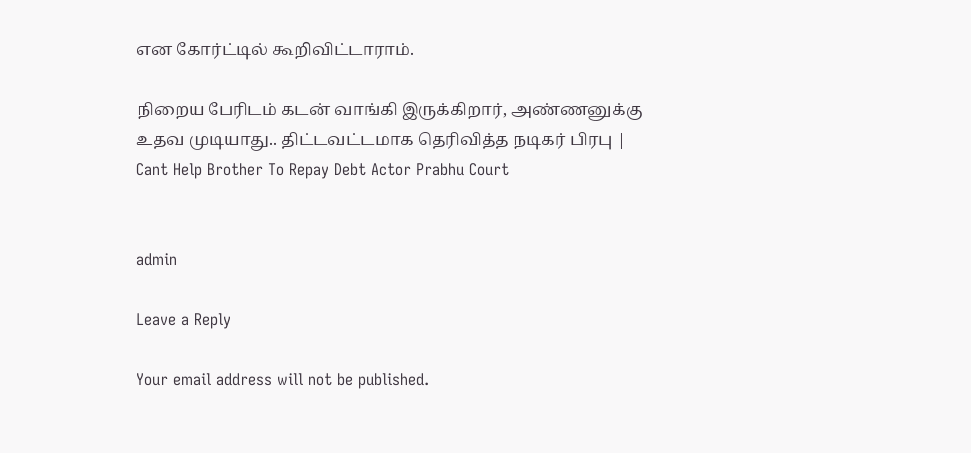என கோர்ட்டில் கூறிவிட்டாராம்.

நிறைய பேரிடம் கடன் வாங்கி இருக்கிறார், அண்ணனுக்கு உதவ முடியாது.. திட்டவட்டமாக தெரிவித்த நடிகர் பிரபு | Cant Help Brother To Repay Debt Actor Prabhu Court


admin

Leave a Reply

Your email address will not be published.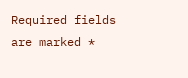Required fields are marked *